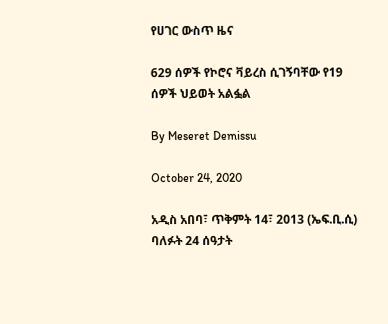የሀገር ውስጥ ዜና

629 ሰዎች የኮሮና ቫይረስ ሲገኝባቸው የ19 ሰዎች ህይወት አልፏል

By Meseret Demissu

October 24, 2020

አዲስ አበባ፣ ጥቅምት 14፣ 2013 (ኤፍ.ቢ.ሲ) ባለፉት 24 ሰዓታት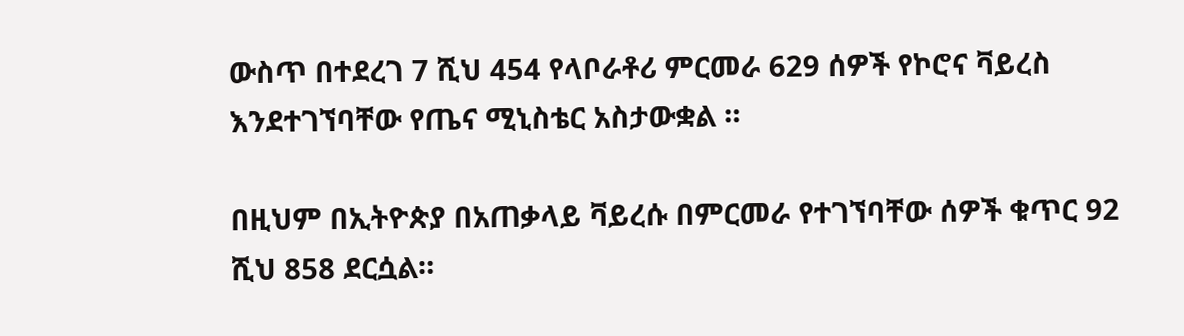ውስጥ በተደረገ 7 ሺህ 454 የላቦራቶሪ ምርመራ 629 ሰዎች የኮሮና ቫይረስ እንደተገኘባቸው የጤና ሚኒስቴር አስታውቋል ።

በዚህም በኢትዮጵያ በአጠቃላይ ቫይረሱ በምርመራ የተገኘባቸው ሰዎች ቁጥር 92 ሺህ 858 ደርሷል።